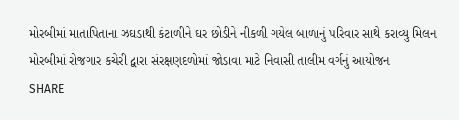મોરબીમાં માતાપિતાના ઝઘડાથી કંટાળીને ઘર છોડીને નીકળી ગયેલ બાળાનું પરિવાર સાથે કરાવ્યુ મિલન
મોરબીમાં રોજગાર કચેરી દ્વારા સંરક્ષણદળોમાં જોડાવા માટે નિવાસી તાલીમ વર્ગનું આયોજન
SHARE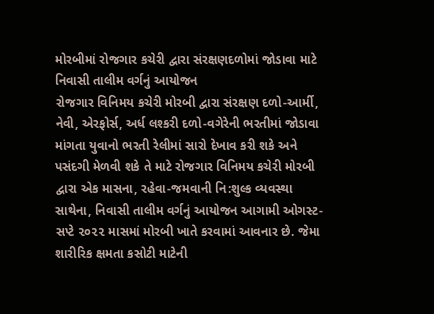મોરબીમાં રોજગાર કચેરી દ્વારા સંરક્ષણદળોમાં જોડાવા માટે નિવાસી તાલીમ વર્ગનું આયોજન
રોજગાર વિનિમય કચેરી મોરબી દ્વારા સંરક્ષણ દળો-આર્મી, નેવી, એરફોર્સ, અર્ધ લશ્કરી દળો-વગેરેની ભરતીમાં જોડાવા માંગતા યુવાનો ભરતી રેલીમાં સારો દેખાવ કરી શકે અને પસંદગી મેળવી શકે તે માટે રોજગાર વિનિમય કચેરી મોરબી દ્વારા એક માસના, રહેવા-જમવાની નિ:શુલ્ક વ્યવસ્થા સાથેના, નિવાસી તાલીમ વર્ગનું આયોજન આગામી ઓગસ્ટ-સપ્ટે ૨૦૨૨ માસમાં મોરબી ખાતે કરવામાં આવનાર છે. જેમા શારીરિક ક્ષમતા કસોટી માટેની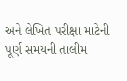અને લેખિત પરીક્ષા માટેની પૂર્ણ સમયની તાલીમ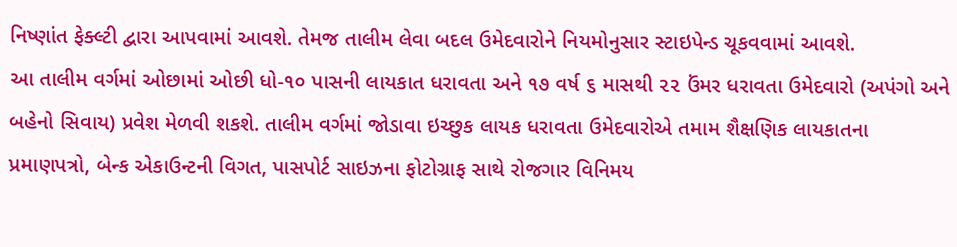નિષ્ણાંત ફેક્લ્ટી દ્વારા આપવામાં આવશે. તેમજ તાલીમ લેવા બદલ ઉમેદવારોને નિયમોનુસાર સ્ટાઇપેન્ડ ચૂકવવામાં આવશે.
આ તાલીમ વર્ગમાં ઓછામાં ઓછી ધો-૧૦ પાસની લાયકાત ધરાવતા અને ૧૭ વર્ષ ૬ માસથી ૨૨ ઉંમર ધરાવતા ઉમેદવારો (અપંગો અને બહેનો સિવાય) પ્રવેશ મેળવી શકશે. તાલીમ વર્ગમાં જોડાવા ઇચ્છુક લાયક ધરાવતા ઉમેદવારોએ તમામ શૈક્ષણિક લાયકાતના પ્રમાણપત્રો, બેન્ક એકાઉન્ટની વિગત, પાસપોર્ટ સાઇઝના ફોટોગ્રાફ સાથે રોજગાર વિનિમય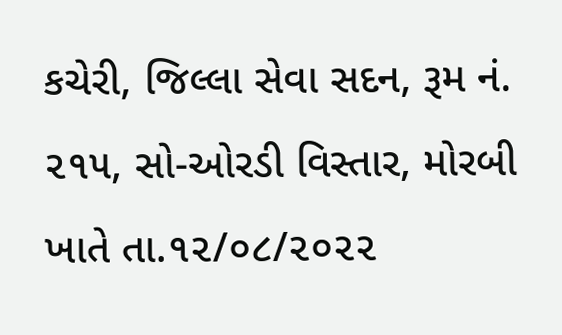કચેરી, જિલ્લા સેવા સદન, રૂમ નં. ૨૧૫, સો-ઓરડી વિસ્તાર, મોરબી ખાતે તા.૧૨/૦૮/૨૦૨૨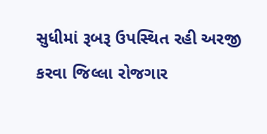સુધીમાં રૂબરૂ ઉપસ્થિત રહી અરજી કરવા જિલ્લા રોજગાર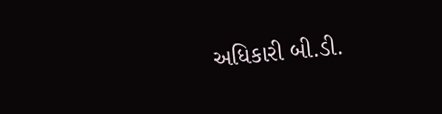અધિકારી બી.ડી.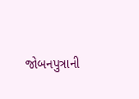જોબનપુત્રાની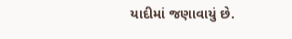યાદીમાં જણાવાયું છે.